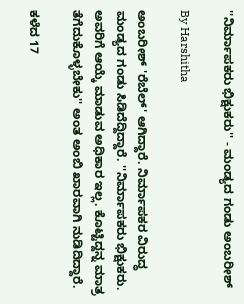''ನಿರ್ಮಾಪಕರು ಭಿಕ್ಷುಕರು'' - ಮಂಡ್ಯದ ಗಂಡು ಅಂಬರೀಶ್

By Harshitha

ಅಂಬರೀಶ್ 'ರೆಬೆಲ್' ಆಗಿದ್ದಾರೆ. ನಿರ್ಮಾಪಕರ ವಿರುದ್ಧ ಮಂಡ್ಯದ ಗಂಡು ಸಿಡಿದೆದ್ದಿದ್ದಾರೆ. ''ನಿರ್ಮಾಪಕರು ಭಿಕ್ಷುಕರು. ಅವರಿಗೆ ಆಯ್ಕೆ ಮಾಡುವ ಅಧಿಕಾರ ಇಲ್ಲ. ಕೊಟ್ಟಿದ್ದನ್ನ ಮಾತ್ರ ತೆಗೆದುಕೊಳ್ಳಬೇಕು'' ಅಂತ ಅಂಬಿ ಖಾರವಾಗಿ ನುಡಿದಿದ್ದಾರೆ.

ಕಳೆದ 17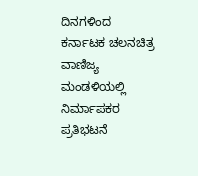ದಿನಗಳಿಂದ ಕರ್ನಾಟಕ ಚಲನಚಿತ್ರ ವಾಣಿಜ್ಯ ಮಂಡಳಿಯಲ್ಲಿ ನಿರ್ಮಾಪಕರ ಪ್ರತಿಭಟನೆ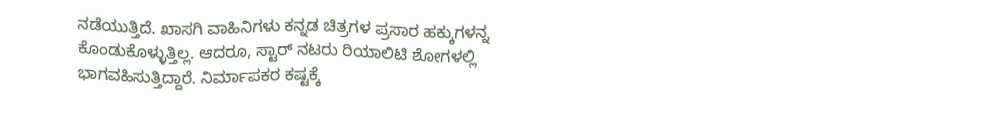ನಡೆಯುತ್ತಿದೆ. ಖಾಸಗಿ ವಾಹಿನಿಗಳು ಕನ್ನಡ ಚಿತ್ರಗಳ ಪ್ರಸಾರ ಹಕ್ಕುಗಳನ್ನ ಕೊಂಡುಕೊಳ್ಳುತ್ತಿಲ್ಲ. ಆದರೂ, ಸ್ಟಾರ್ ನಟರು ರಿಯಾಲಿಟಿ ಶೋಗಳಲ್ಲಿ ಭಾಗವಹಿಸುತ್ತಿದ್ದಾರೆ. ನಿರ್ಮಾಪಕರ ಕಷ್ಟಕ್ಕೆ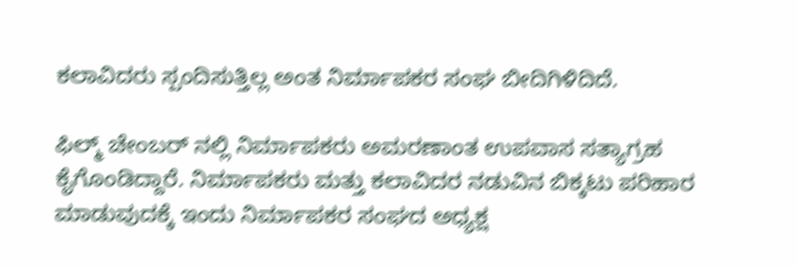ಕಲಾವಿದರು ಸ್ಪಂದಿಸುತ್ತಿಲ್ಲ ಅಂತ ನಿರ್ಮಾಪಕರ ಸಂಘ ಬೀದಿಗಿಳಿದಿದೆ.

ಫಿಲ್ಮ್ ಚೇಂಬರ್ ನಲ್ಲಿ ನಿರ್ಮಾಪಕರು ಅಮರಣಾಂತ ಉಪವಾಸ ಸತ್ಯಾಗ್ರಹ ಕೈಗೊಂಡಿದ್ದಾರೆ. ನಿರ್ಮಾಪಕರು ಮತ್ತು ಕಲಾವಿದರ ನಡುವಿನ ಬಿಕ್ಕಟು ಪರಿಹಾರ ಮಾಡುವುದಕ್ಕೆ ಇಂದು ನಿರ್ಮಾಪಕರ ಸಂಘದ ಅಧ್ಯಕ್ಷ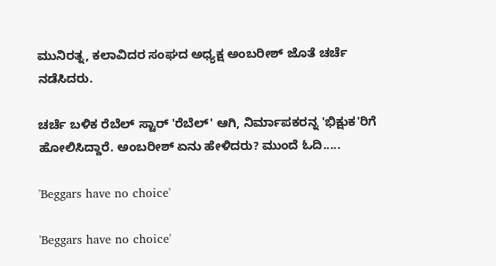ಮುನಿರತ್ನ, ಕಲಾವಿದರ ಸಂಘದ ಅಧ್ಯಕ್ಷ ಅಂಬರೀಶ್ ಜೊತೆ ಚರ್ಚೆ ನಡೆಸಿದರು.

ಚರ್ಚೆ ಬಳಿಕ ರೆಬೆಲ್ ಸ್ಟಾರ್ 'ರೆಬೆಲ್' ಆಗಿ, ನಿರ್ಮಾಪಕರನ್ನ 'ಭಿಕ್ಷುಕ'ರಿಗೆ ಹೋಲಿಸಿದ್ದಾರೆ. ಅಂಬರೀಶ್ ಏನು ಹೇಳಿದರು? ಮುಂದೆ ಓದಿ.....

'Beggars have no choice'

'Beggars have no choice'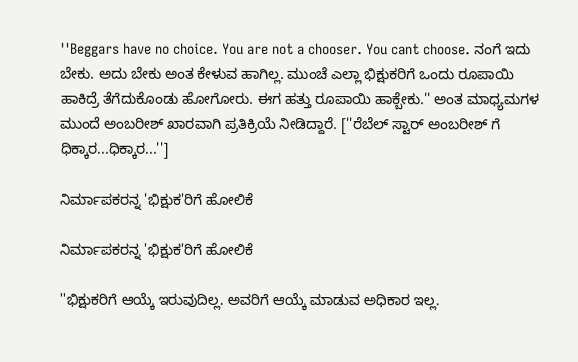''Beggars have no choice. You are not a chooser. You cant choose. ನಂಗೆ ಇದು ಬೇಕು. ಅದು ಬೇಕು ಅಂತ ಕೇಳುವ ಹಾಗಿಲ್ಲ. ಮುಂಚೆ ಎಲ್ಲಾ ಭಿಕ್ಷುಕರಿಗೆ ಒಂದು ರೂಪಾಯಿ ಹಾಕಿದ್ರೆ ತೆಗೆದುಕೊಂಡು ಹೋಗೋರು. ಈಗ ಹತ್ತು ರೂಪಾಯಿ ಹಾಕ್ಬೇಕು.'' ಅಂತ ಮಾಧ್ಯಮಗಳ ಮುಂದೆ ಅಂಬರೀಶ್ ಖಾರವಾಗಿ ಪ್ರತಿಕ್ರಿಯೆ ನೀಡಿದ್ದಾರೆ. [''ರೆಬೆಲ್ ಸ್ಟಾರ್ ಅಂಬರೀಶ್ ಗೆ ಧಿಕ್ಕಾರ...ಧಿಕ್ಕಾರ...'']

ನಿರ್ಮಾಪಕರನ್ನ 'ಭಿಕ್ಷುಕ'ರಿಗೆ ಹೋಲಿಕೆ

ನಿರ್ಮಾಪಕರನ್ನ 'ಭಿಕ್ಷುಕ'ರಿಗೆ ಹೋಲಿಕೆ

''ಭಿಕ್ಷುಕರಿಗೆ ಆಯ್ಕೆ ಇರುವುದಿಲ್ಲ. ಅವರಿಗೆ ಆಯ್ಕೆ ಮಾಡುವ ಅಧಿಕಾರ ಇಲ್ಲ.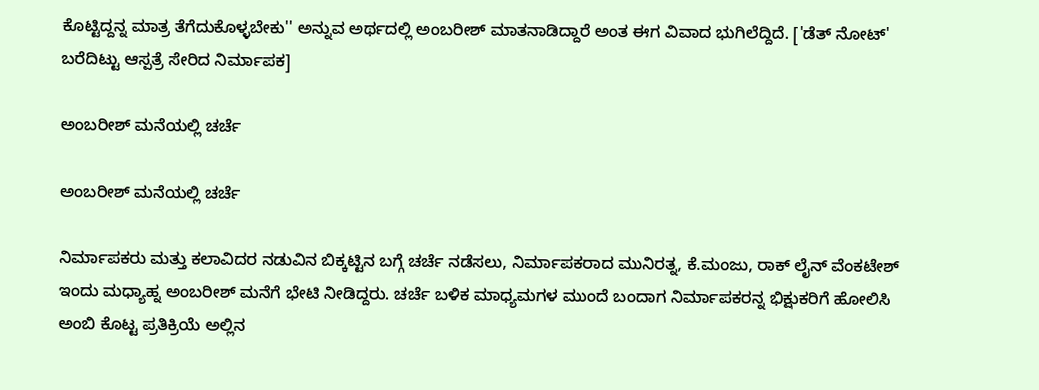ಕೊಟ್ಟಿದ್ದನ್ನ ಮಾತ್ರ ತೆಗೆದುಕೊಳ್ಳಬೇಕು'' ಅನ್ನುವ ಅರ್ಥದಲ್ಲಿ ಅಂಬರೀಶ್ ಮಾತನಾಡಿದ್ದಾರೆ ಅಂತ ಈಗ ವಿವಾದ ಭುಗಿಲೆದ್ದಿದೆ. ['ಡೆತ್ ನೋಟ್' ಬರೆದಿಟ್ಟು ಆಸ್ಪತ್ರೆ ಸೇರಿದ ನಿರ್ಮಾಪಕ]

ಅಂಬರೀಶ್ ಮನೆಯಲ್ಲಿ ಚರ್ಚೆ

ಅಂಬರೀಶ್ ಮನೆಯಲ್ಲಿ ಚರ್ಚೆ

ನಿರ್ಮಾಪಕರು ಮತ್ತು ಕಲಾವಿದರ ನಡುವಿನ ಬಿಕ್ಕಟ್ಟಿನ ಬಗ್ಗೆ ಚರ್ಚೆ ನಡೆಸಲು, ನಿರ್ಮಾಪಕರಾದ ಮುನಿರತ್ನ, ಕೆ.ಮಂಜು, ರಾಕ್ ಲೈನ್ ವೆಂಕಟೇಶ್ ಇಂದು ಮಧ್ಯಾಹ್ನ ಅಂಬರೀಶ್ ಮನೆಗೆ ಭೇಟಿ ನೀಡಿದ್ದರು. ಚರ್ಚೆ ಬಳಿಕ ಮಾಧ್ಯಮಗಳ ಮುಂದೆ ಬಂದಾಗ ನಿರ್ಮಾಪಕರನ್ನ ಭಿಕ್ಷುಕರಿಗೆ ಹೋಲಿಸಿ ಅಂಬಿ ಕೊಟ್ಟ ಪ್ರತಿಕ್ರಿಯೆ ಅಲ್ಲಿನ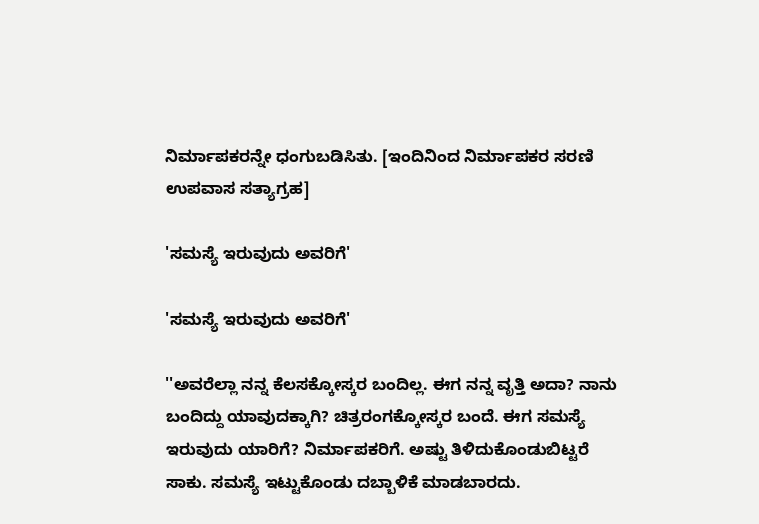ನಿರ್ಮಾಪಕರನ್ನೇ ಧಂಗುಬಡಿಸಿತು. [ಇಂದಿನಿಂದ ನಿರ್ಮಾಪಕರ ಸರಣಿ ಉಪವಾಸ ಸತ್ಯಾಗ್ರಹ]

'ಸಮಸ್ಯೆ ಇರುವುದು ಅವರಿಗೆ'

'ಸಮಸ್ಯೆ ಇರುವುದು ಅವರಿಗೆ'

''ಅವರೆಲ್ಲಾ ನನ್ನ ಕೆಲಸಕ್ಕೋಸ್ಕರ ಬಂದಿಲ್ಲ. ಈಗ ನನ್ನ ವೃತ್ತಿ ಅದಾ? ನಾನು ಬಂದಿದ್ದು ಯಾವುದಕ್ಕಾಗಿ? ಚಿತ್ರರಂಗಕ್ಕೋಸ್ಕರ ಬಂದೆ. ಈಗ ಸಮಸ್ಯೆ ಇರುವುದು ಯಾರಿಗೆ? ನಿರ್ಮಾಪಕರಿಗೆ. ಅಷ್ಟು ತಿಳಿದುಕೊಂಡುಬಿಟ್ಟರೆ ಸಾಕು. ಸಮಸ್ಯೆ ಇಟ್ಟುಕೊಂಡು ದಬ್ಬಾಳಿಕೆ ಮಾಡಬಾರದು.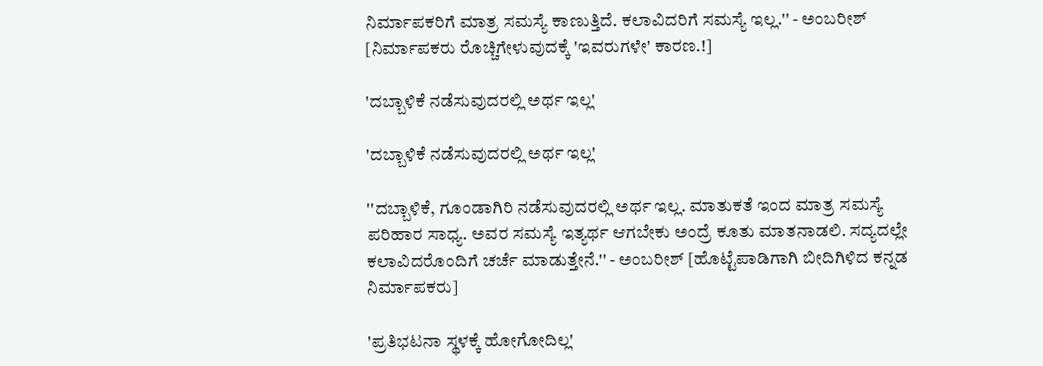ನಿರ್ಮಾಪಕರಿಗೆ ಮಾತ್ರ ಸಮಸ್ಯೆ ಕಾಣುತ್ತಿದೆ. ಕಲಾವಿದರಿಗೆ ಸಮಸ್ಯೆ ಇಲ್ಲ.'' - ಅಂಬರೀಶ್ [ನಿರ್ಮಾಪಕರು ರೊಚ್ಚಿಗೇಳುವುದಕ್ಕೆ 'ಇವರುಗಳೇ' ಕಾರಣ.!]

'ದಬ್ಬಾಳಿಕೆ ನಡೆಸುವುದರಲ್ಲಿ ಅರ್ಥ ಇಲ್ಲ'

'ದಬ್ಬಾಳಿಕೆ ನಡೆಸುವುದರಲ್ಲಿ ಅರ್ಥ ಇಲ್ಲ'

''ದಬ್ಬಾಳಿಕೆ, ಗೂಂಡಾಗಿರಿ ನಡೆಸುವುದರಲ್ಲಿ ಅರ್ಥ ಇಲ್ಲ. ಮಾತುಕತೆ ಇಂದ ಮಾತ್ರ ಸಮಸ್ಯೆ ಪರಿಹಾರ ಸಾಧ್ಯ. ಅವರ ಸಮಸ್ಯೆ ಇತ್ಯರ್ಥ ಆಗಬೇಕು ಅಂದ್ರೆ ಕೂತು ಮಾತನಾಡಲಿ. ಸದ್ಯದಲ್ಲೇ ಕಲಾವಿದರೊಂದಿಗೆ ಚರ್ಚೆ ಮಾಡುತ್ತೇನೆ.'' - ಅಂಬರೀಶ್ [ಹೊಟ್ಟೆಪಾಡಿಗಾಗಿ ಬೀದಿಗಿಳಿದ ಕನ್ನಡ ನಿರ್ಮಾಪಕರು]

'ಪ್ರತಿಭಟನಾ ಸ್ಥಳಕ್ಕೆ ಹೋಗೋದಿಲ್ಲ'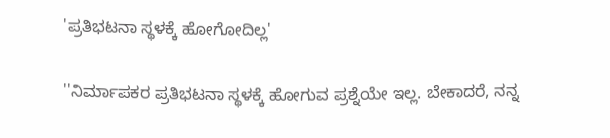'ಪ್ರತಿಭಟನಾ ಸ್ಥಳಕ್ಕೆ ಹೋಗೋದಿಲ್ಲ'

''ನಿರ್ಮಾಪಕರ ಪ್ರತಿಭಟನಾ ಸ್ಥಳಕ್ಕೆ ಹೋಗುವ ಪ್ರಶ್ನೆಯೇ ಇಲ್ಲ. ಬೇಕಾದರೆ, ನನ್ನ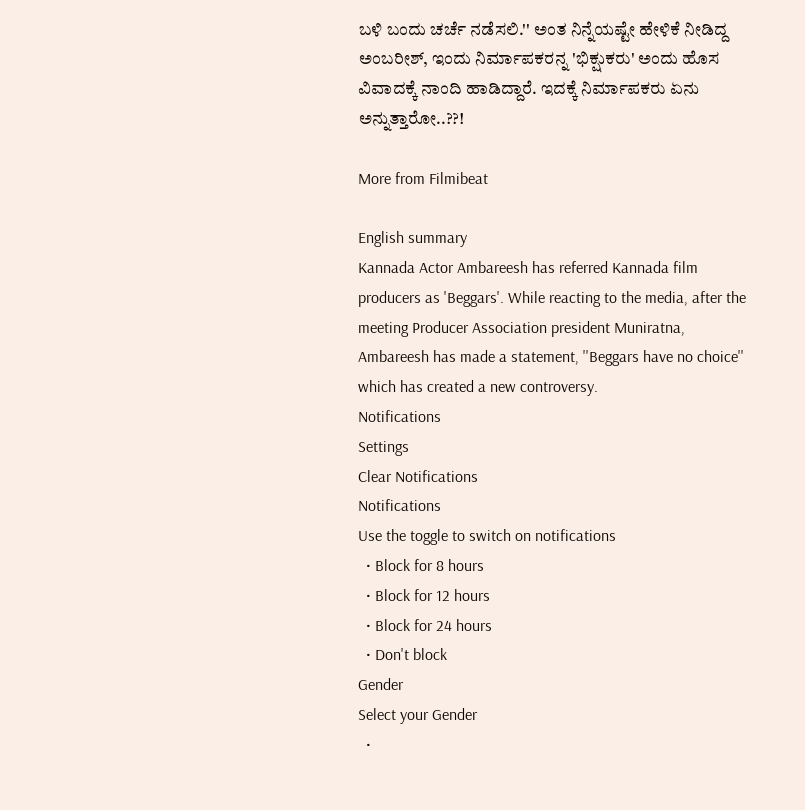ಬಳಿ ಬಂದು ಚರ್ಚೆ ನಡೆಸಲಿ.'' ಅಂತ ನಿನ್ನೆಯಷ್ಟೇ ಹೇಳಿಕೆ ನೀಡಿದ್ದ ಅಂಬರೀಶ್, ಇಂದು ನಿರ್ಮಾಪಕರನ್ನ 'ಭಿಕ್ಷುಕರು' ಅಂದು ಹೊಸ ವಿವಾದಕ್ಕೆ ನಾಂದಿ ಹಾಡಿದ್ದಾರೆ. ಇದಕ್ಕೆ ನಿರ್ಮಾಪಕರು ಏನು ಅನ್ನುತ್ತಾರೋ..??!

More from Filmibeat

English summary
Kannada Actor Ambareesh has referred Kannada film producers as 'Beggars'. While reacting to the media, after the meeting Producer Association president Muniratna, Ambareesh has made a statement, ''Beggars have no choice'' which has created a new controversy.
Notifications
Settings
Clear Notifications
Notifications
Use the toggle to switch on notifications
  • Block for 8 hours
  • Block for 12 hours
  • Block for 24 hours
  • Don't block
Gender
Select your Gender
  •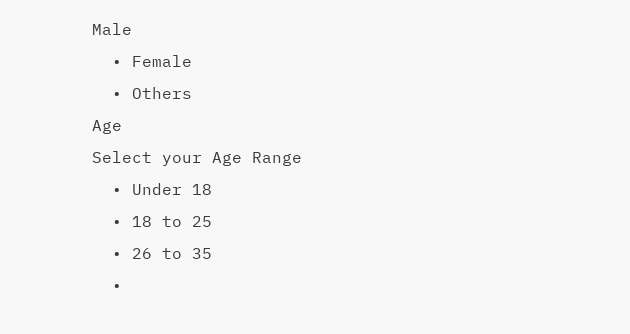Male
  • Female
  • Others
Age
Select your Age Range
  • Under 18
  • 18 to 25
  • 26 to 35
  •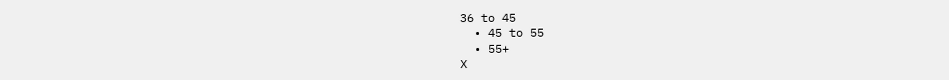36 to 45
  • 45 to 55
  • 55+
X